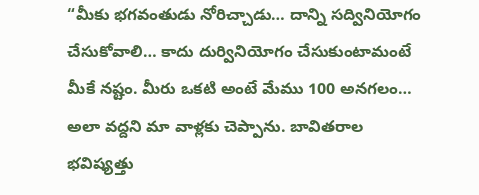“మీకు భగవంతుడు నోరిచ్చాడు… దాన్ని సద్వినియోగం చేసుకోవాలి… కాదు దుర్వినియోగం చేసుకుంటామంటే మీకే నష్టం. మీరు ఒకటి అంటే మేము 100 అనగలం… అలా వద్దని మా వాళ్లకు చెప్పాను. బావితరాల భవిష్యత్తు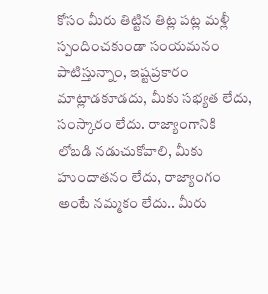కోసం మీరు తిట్టిన తిట్ల పట్ల మళ్లీ స్పందించకుండా సంయమనం పాటిస్తున్నాం, ఇష్టప్రకారం మాట్లాడకూడదు, మీకు సభ్యత లేదు, సంస్కారం లేదు. రాజ్యాంగానికి లోబడి నడుచుకోవాలి, మీకు హుందాతనం లేదు, రాజ్యాంగం అంటే నమ్మకం లేదు.. మీరు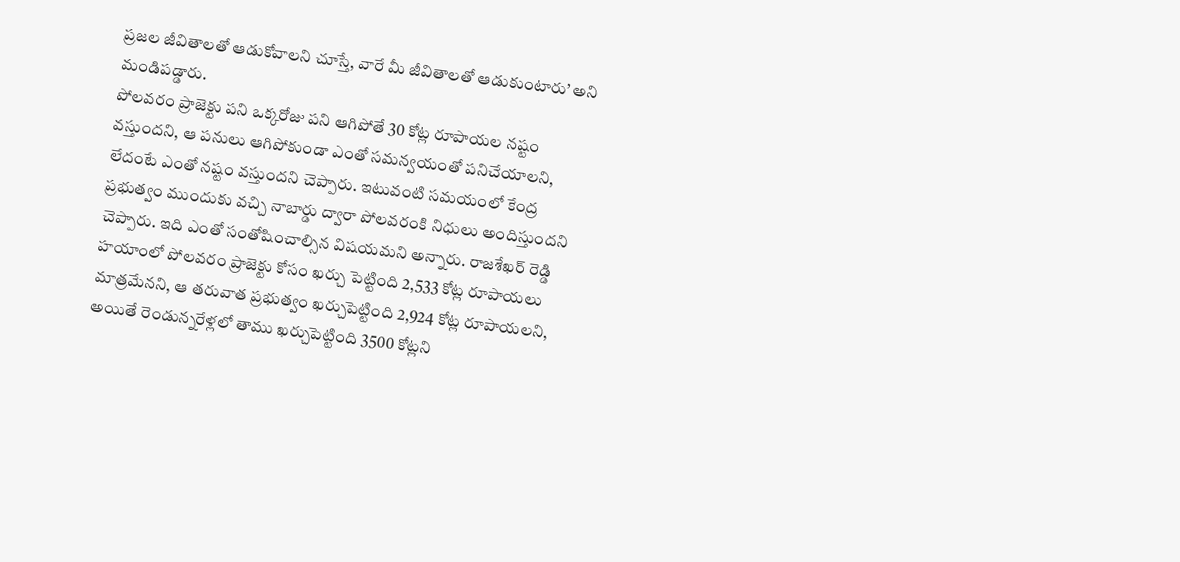ప్రజల జీవితాలతో ఆడుకోవాలని చూస్తే, వారే మీ జీవితాలతో ఆడుకుంటారు’ అని మండిపడ్డారు.
పోలవరం ప్రాజెక్టు పని ఒక్కరోజు పని ఆగిపోతే 30 కోట్ల రూపాయల నష్టం వస్తుందని, ఆ పనులు ఆగిపోకుండా ఎంతో సమన్వయంతో పనిచేయాలని, లేదంటే ఎంతో నష్టం వస్తుందని చెప్పారు. ఇటువంటి సమయంలో కేంద్ర ప్రభుత్వం ముందుకు వచ్చి నాబార్డు ద్వారా పోలవరంకి నిధులు అందిస్తుందని చెప్పారు. ఇది ఎంతో సంతోషించాల్సిన విషయమని అన్నారు. రాజశేఖర్ రెడ్డి హయాంలో పోలవరం ప్రాజెక్టు కోసం ఖర్చు పెట్టింది 2,533 కోట్ల రూపాయలు మాత్రమేనని, ఆ తరువాత ప్రభుత్వం ఖర్చుపెట్టింది 2,924 కోట్ల రూపాయలని, అయితే రెండున్నరేళ్లలో తాము ఖర్చుపెట్టింది 3500 కోట్లని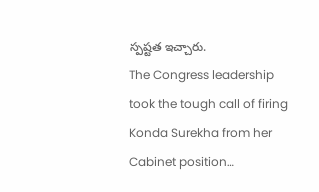స్పష్టత ఇచ్చారు.
The Congress leadership took the tough call of firing Konda Surekha from her Cabinet position…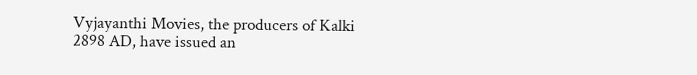Vyjayanthi Movies, the producers of Kalki 2898 AD, have issued an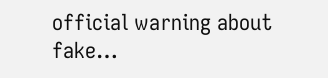official warning about fake…